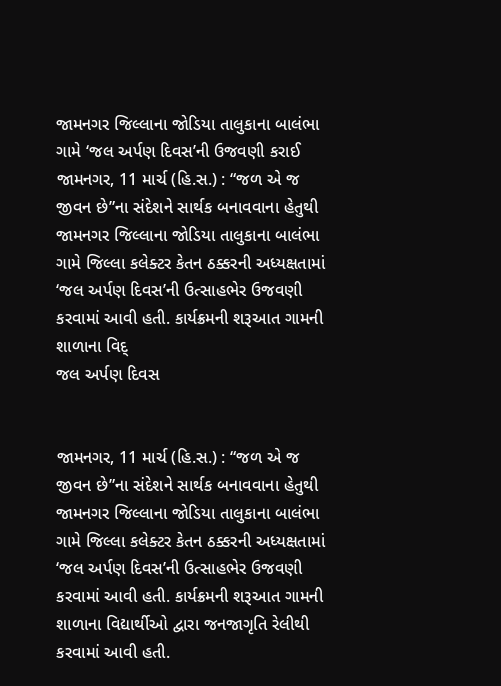જામનગર જિલ્લાના જોડિયા તાલુકાના બાલંભા ગામે ‘જલ અર્પણ દિવસ’ની ઉજવણી કરાઈ
જામનગર, 11 માર્ચ (હિ.સ.) : “જળ એ જ જીવન છે”ના સંદેશને સાર્થક બનાવવાના હેતુથી જામનગર જિલ્લાના જોડિયા તાલુકાના બાલંભા ગામે જિલ્લા કલેક્ટર કેતન ઠક્કરની અધ્યક્ષતામાં ‘જલ અર્પણ દિવસ’ની ઉત્સાહભેર ઉજવણી કરવામાં આવી હતી. કાર્યક્રમની શરૂઆત ગામની શાળાના વિદ્
જલ અર્પણ દિવસ


જામનગર, 11 માર્ચ (હિ.સ.) : “જળ એ જ જીવન છે”ના સંદેશને સાર્થક બનાવવાના હેતુથી જામનગર જિલ્લાના જોડિયા તાલુકાના બાલંભા ગામે જિલ્લા કલેક્ટર કેતન ઠક્કરની અધ્યક્ષતામાં ‘જલ અર્પણ દિવસ’ની ઉત્સાહભેર ઉજવણી કરવામાં આવી હતી. કાર્યક્રમની શરૂઆત ગામની શાળાના વિદ્યાર્થીઓ દ્વારા જનજાગૃતિ રેલીથી કરવામાં આવી હતી.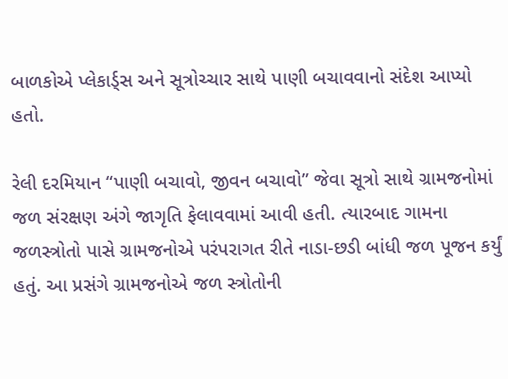બાળકોએ પ્લેકાર્ડ્સ અને સૂત્રોચ્ચાર સાથે પાણી બચાવવાનો સંદેશ આપ્યો હતો.

રેલી દરમિયાન “પાણી બચાવો, જીવન બચાવો” જેવા સૂત્રો સાથે ગ્રામજનોમાં જળ સંરક્ષણ અંગે જાગૃતિ ફેલાવવામાં આવી હતી. ત્યારબાદ ગામના જળસ્ત્રોતો પાસે ગ્રામજનોએ પરંપરાગત રીતે નાડા-છડી બાંધી જળ પૂજન કર્યું હતું. આ પ્રસંગે ગ્રામજનોએ જળ સ્ત્રોતોની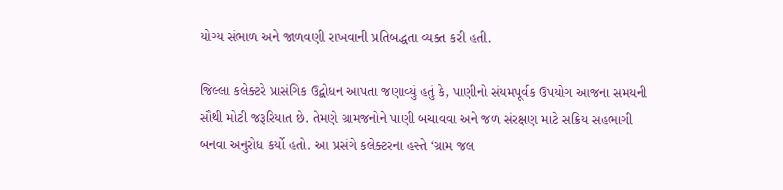યોગ્ય સંભાળ અને જાળવણી રાખવાની પ્રતિબદ્ધતા વ્યક્ત કરી હતી.

જિલ્લા કલેક્ટરે પ્રાસંગિક ઉદ્બોધન આપતા જણાવ્યું હતું કે, પાણીનો સંયમપૂર્વક ઉપયોગ આજના સમયની સૌથી મોટી જરૂરિયાત છે. તેમણે ગ્રામજનોને પાણી બચાવવા અને જળ સંરક્ષણ માટે સક્રિય સહભાગી બનવા અનુરોધ કર્યો હતો. આ પ્રસંગે કલેક્ટરના હસ્તે ‘ગ્રામ જલ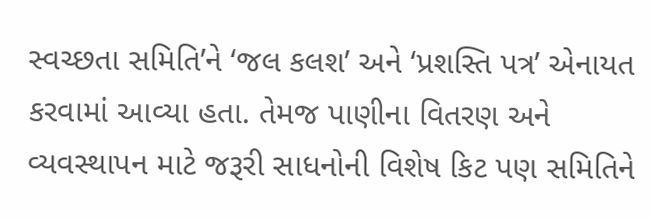સ્વચ્છતા સમિતિ’ને ‘જલ કલશ’ અને ‘પ્રશસ્તિ પત્ર’ એનાયત કરવામાં આવ્યા હતા. તેમજ પાણીના વિતરણ અને વ્યવસ્થાપન માટે જરૂરી સાધનોની વિશેષ કિટ પણ સમિતિને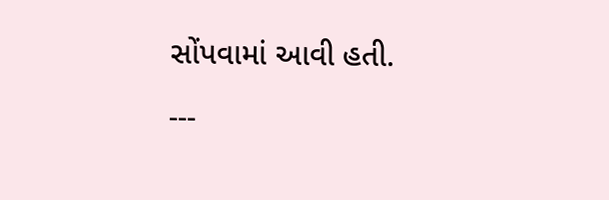સોંપવામાં આવી હતી.

---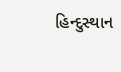હિન્દુસ્થાન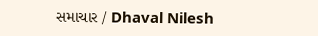સમાચાર / Dhaval Nilesh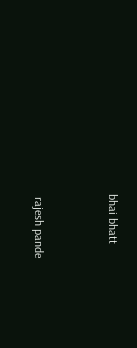bhai bhatt


 rajesh pande